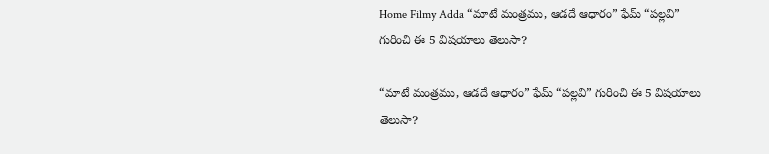Home Filmy Adda “మాటే మంత్రము, ఆడదే ఆధారం” ఫేమ్ “పల్లవి” గురించి ఈ 5 విషయాలు తెలుసా?

“మాటే మంత్రము, ఆడదే ఆధారం” ఫేమ్ “పల్లవి” గురించి ఈ 5 విషయాలు తెలుసా?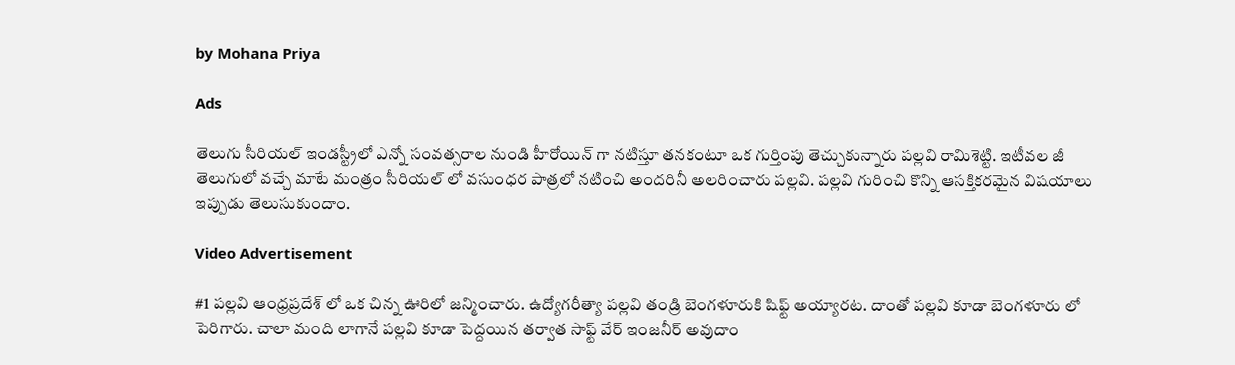by Mohana Priya

Ads

తెలుగు సీరియల్ ఇండస్ట్రీలో ఎన్నో సంవత్సరాల నుండి హీరోయిన్ గా నటిస్తూ తనకంటూ ఒక గుర్తింపు తెచ్చుకున్నారు పల్లవి రామిశెట్టి. ఇటీవల జీ తెలుగులో వచ్చే మాటే మంత్రం సీరియల్ లో వసుంధర పాత్రలో నటించి అందరినీ అలరించారు పల్లవి. పల్లవి గురించి కొన్ని ఆసక్తికరమైన విషయాలు ఇప్పుడు తెలుసుకుందాం.

Video Advertisement

#1 పల్లవి ఆంధ్రప్రదేశ్ లో ఒక చిన్న ఊరిలో జన్మించారు. ఉద్యోగరీత్యా పల్లవి తండ్రి బెంగళూరుకి షిఫ్ట్ అయ్యారట. దాంతో పల్లవి కూడా బెంగళూరు లో పెరిగారు. చాలా మంది లాగానే పల్లవి కూడా పెద్దయిన తర్వాత సాఫ్ట్ వేర్ ఇంజనీర్ అవుదాం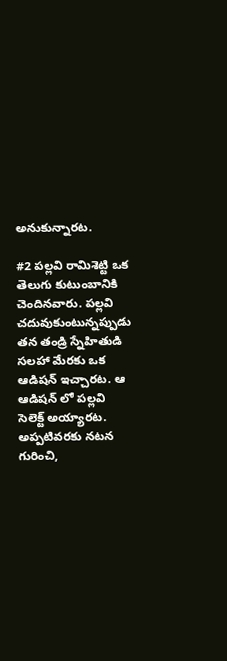అనుకున్నారట.

#2 పల్లవి రామిశెట్టి ఒక తెలుగు కుటుంబానికి చెందినవారు. పల్లవి చదువుకుంటున్నప్పుడు తన తండ్రి స్నేహితుడి సలహా మేరకు ఒక ఆడిషన్ ఇచ్చారట. ఆ ఆడిషన్ లో పల్లవి సెలెక్ట్ అయ్యారట. అప్పటివరకు నటన గురించి,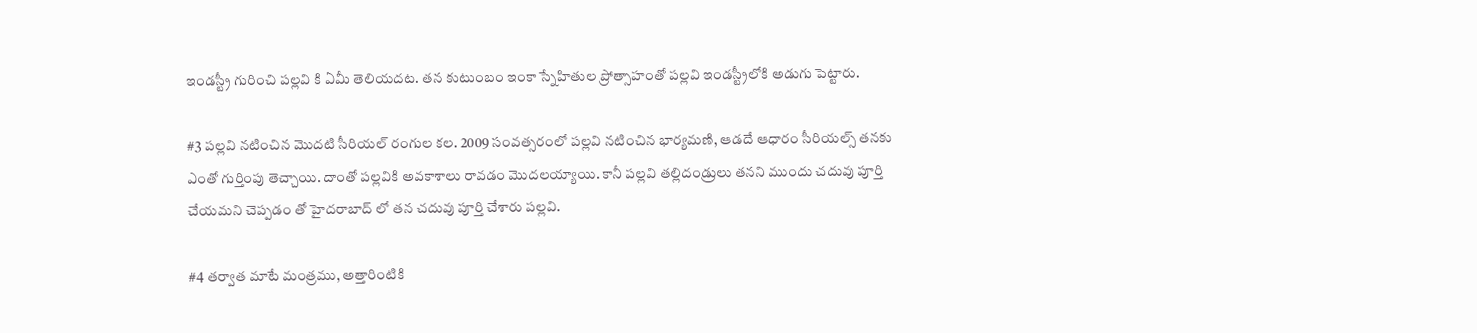ఇండస్ట్రీ గురించి పల్లవి కి ఏమీ తెలియదట. తన కుటుంబం ఇంకా స్నేహితుల ప్రోత్సాహంతో పల్లవి ఇండస్ట్రీలోకి అడుగు పెట్టారు.

#3 పల్లవి నటించిన మొదటి సీరియల్ రంగుల కల. 2009 సంవత్సరంలో పల్లవి నటించిన భార్యమణి, ఆడదే ఆధారం సీరియల్స్ తనకు ఎంతో గుర్తింపు తెచ్చాయి. దాంతో పల్లవికి అవకాశాలు రావడం మొదలయ్యాయి. కానీ పల్లవి తల్లిదండ్రులు తనని ముందు చదువు పూర్తి చేయమని చెప్పడం తో హైదరాబాద్ లో తన చదువు పూర్తి చేశారు పల్లవి.

#4 తర్వాత మాటే మంత్రము, అత్తారింటికి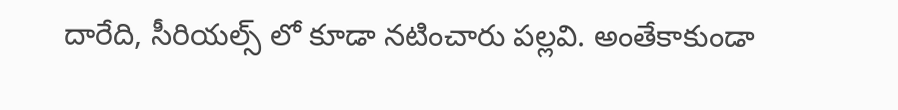దారేది, సీరియల్స్ లో కూడా నటించారు పల్లవి. అంతేకాకుండా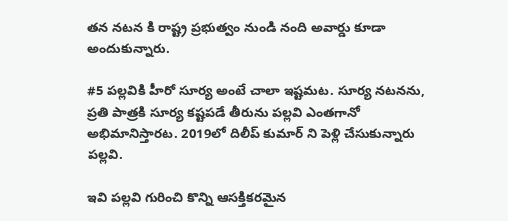తన నటన కి రాష్ట్ర ప్రభుత్వం నుండి నంది అవార్డు కూడా అందుకున్నారు.

#5 పల్లవికి హీరో సూర్య అంటే చాలా ఇష్టమట. సూర్య నటనను, ప్రతి పాత్రకి సూర్య కష్టపడే తీరును పల్లవి ఎంతగానో అభిమానిస్తారట. 2019లో దిలీప్ కుమార్ ని పెళ్లి చేసుకున్నారు పల్లవి.

ఇవి పల్లవి గురించి కొన్ని ఆసక్తికరమైన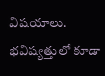విషయాలు. భవిష్యత్తులో కూడా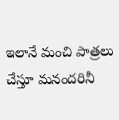ఇలానే మంచి పాత్రలు చేస్తూ మనందరినీ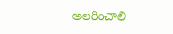అలరించాలి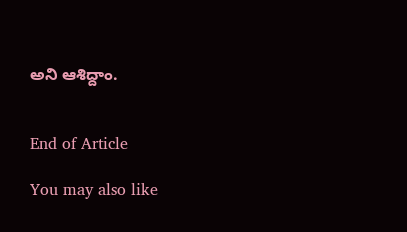అని ఆశిద్దాం.


End of Article

You may also like